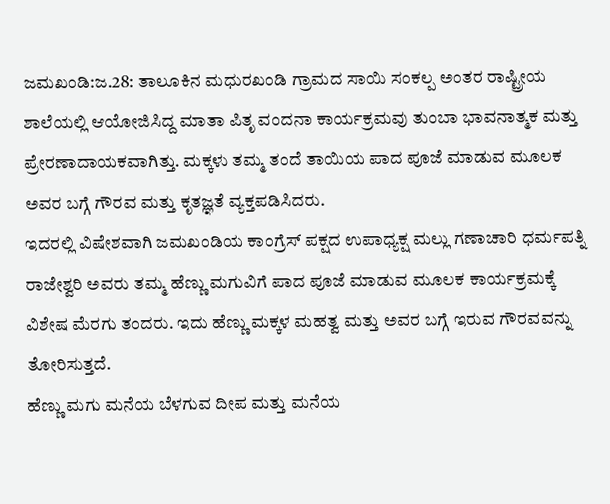ಜಮಖಂಡಿ:ಜ.28: ತಾಲೂಕಿನ ಮಧುರಖಂಡಿ ಗ್ರಾಮದ ಸಾಯಿ ಸಂಕಲ್ಪ ಅಂತರ ರಾಷ್ಟ್ರೀಯ ಶಾಲೆಯಲ್ಲಿ ಆಯೋಜಿಸಿದ್ದ ಮಾತಾ ಪಿತೃ ವಂದನಾ ಕಾರ್ಯಕ್ರಮವು ತುಂಬಾ ಭಾವನಾತ್ಮಕ ಮತ್ತು ಪ್ರೇರಣಾದಾಯಕವಾಗಿತ್ತು. ಮಕ್ಕಳು ತಮ್ಮ ತಂದೆ ತಾಯಿಯ ಪಾದ ಪೂಜೆ ಮಾಡುವ ಮೂಲಕ ಅವರ ಬಗ್ಗೆ ಗೌರವ ಮತ್ತು ಕೃತಜ್ಞತೆ ವ್ಯಕ್ತಪಡಿಸಿದರು.
ಇದರಲ್ಲಿ ವಿಷೇಶವಾಗಿ ಜಮಖಂಡಿಯ ಕಾಂಗ್ರೆಸ್ ಪಕ್ಷದ ಉಪಾಧ್ಯಕ್ಷ ಮಲ್ಲು ಗಣಾಚಾರಿ ಧರ್ಮಪತ್ನಿ ರಾಜೇಶ್ವರಿ ಅವರು ತಮ್ಮ ಹೆಣ್ಣು ಮಗುವಿಗೆ ಪಾದ ಪೂಜೆ ಮಾಡುವ ಮೂಲಕ ಕಾರ್ಯಕ್ರಮಕ್ಕೆ ವಿಶೇಷ ಮೆರಗು ತಂದರು. ಇದು ಹೆಣ್ಣು ಮಕ್ಕಳ ಮಹತ್ವ ಮತ್ತು ಅವರ ಬಗ್ಗೆ ಇರುವ ಗೌರವವನ್ನು ತೋರಿಸುತ್ತದೆ.
ಹೆಣ್ಣು ಮಗು ಮನೆಯ ಬೆಳಗುವ ದೀಪ ಮತ್ತು ಮನೆಯ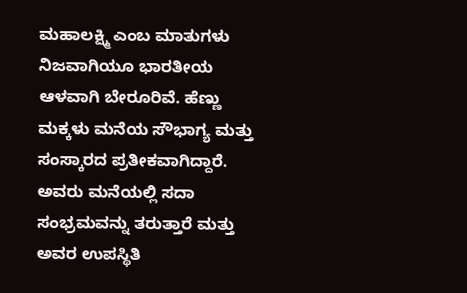ಮಹಾಲಕ್ಷ್ಮಿ ಎಂಬ ಮಾತುಗಳು ನಿಜವಾಗಿಯೂ ಭಾರತೀಯ ಆಳವಾಗಿ ಬೇರೂರಿವೆ. ಹೆಣ್ಣು ಮಕ್ಕಳು ಮನೆಯ ಸೌಭಾಗ್ಯ ಮತ್ತು ಸಂಸ್ಕಾರದ ಪ್ರತೀಕವಾಗಿದ್ದಾರೆ. ಅವರು ಮನೆಯಲ್ಲಿ ಸದಾ ಸಂಭ್ರಮವನ್ನು ತರುತ್ತಾರೆ ಮತ್ತು ಅವರ ಉಪಸ್ಥಿತಿ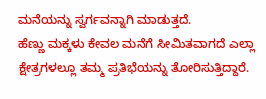ಮನೆಯನ್ನು ಸ್ವರ್ಗವನ್ನಾಗಿ ಮಾಡುತ್ತದೆ.
ಹೆಣ್ಣು ಮಕ್ಕಳು ಕೇವಲ ಮನೆಗೆ ಸೀಮಿತವಾಗದೆ ಎಲ್ಲಾ ಕ್ಷೇತ್ರಗಳಲ್ಲೂ ತಮ್ಮ ಪ್ರತಿಭೆಯನ್ನು ತೋರಿಸುತ್ತಿದ್ದಾರೆ.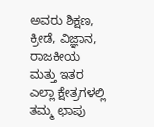ಅವರು ಶಿಕ್ಷಣ, ಕ್ರೀಡೆ, ವಿಜ್ಞಾನ, ರಾಜಕೀಯ ಮತ್ತು ಇತರ ಎಲ್ಲಾ ಕ್ಷೇತ್ರಗಳಲ್ಲಿ ತಮ್ಮ ಛಾಪು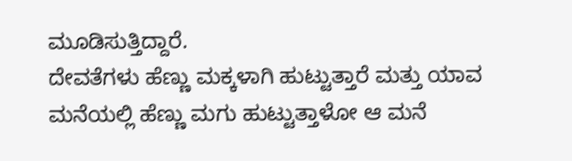ಮೂಡಿಸುತ್ತಿದ್ದಾರೆ.
ದೇವತೆಗಳು ಹೆಣ್ಣು ಮಕ್ಕಳಾಗಿ ಹುಟ್ಟುತ್ತಾರೆ ಮತ್ತು ಯಾವ ಮನೆಯಲ್ಲಿ ಹೆಣ್ಣು ಮಗು ಹುಟ್ಟುತ್ತಾಳೋ ಆ ಮನೆ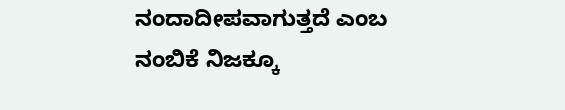ನಂದಾದೀಪವಾಗುತ್ತದೆ ಎಂಬ ನಂಬಿಕೆ ನಿಜಕ್ಕೂ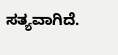ಸತ್ಯವಾಗಿದೆ.